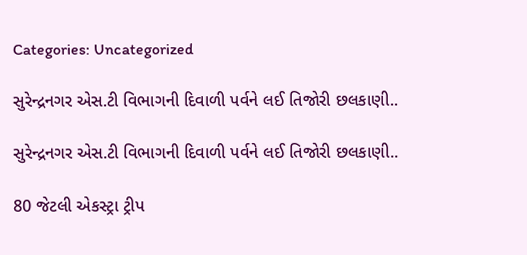Categories: Uncategorized

સુરેન્દ્રનગર એસ.ટી વિભાગની દિવાળી પર્વને લઈ તિજોરી છલકાણી..

સુરેન્દ્રનગર એસ.ટી વિભાગની દિવાળી પર્વને લઈ તિજોરી છલકાણી..

80 જેટલી એકસ્ટ્રા ટ્રીપ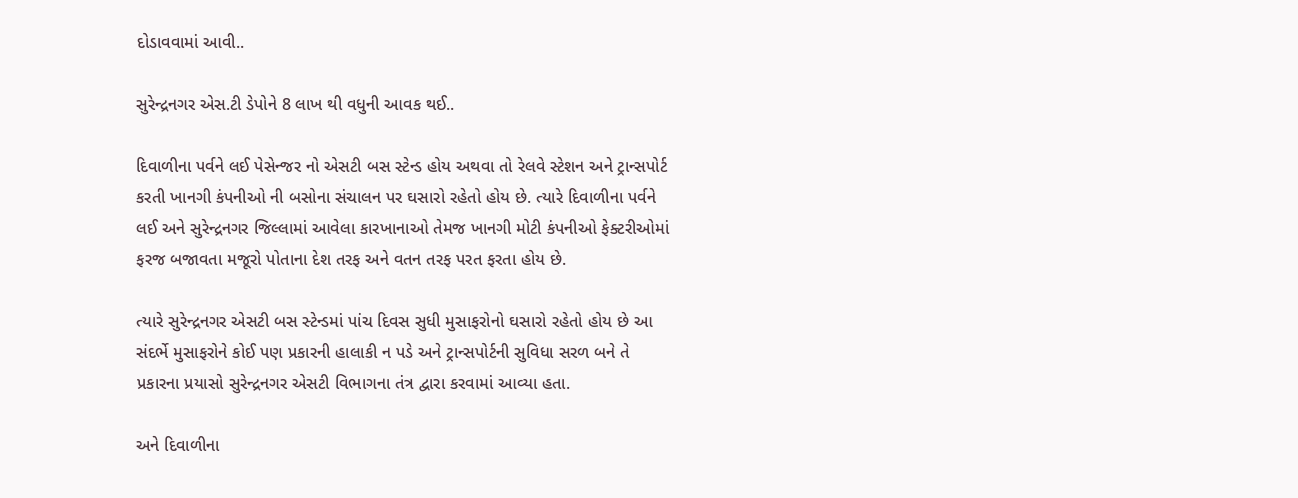દોડાવવામાં આવી..

સુરેન્દ્રનગર એસ.ટી ડેપોને 8 લાખ થી વધુની આવક થઈ..

દિવાળીના પર્વને લઈ પેસેન્જર નો એસટી બસ સ્ટેન્ડ હોય અથવા તો રેલવે સ્ટેશન અને ટ્રાન્સપોર્ટ કરતી ખાનગી કંપનીઓ ની બસોના સંચાલન પર ઘસારો રહેતો હોય છે. ત્યારે દિવાળીના પર્વને લઈ અને સુરેન્દ્રનગર જિલ્લામાં આવેલા કારખાનાઓ તેમજ ખાનગી મોટી કંપનીઓ ફેક્ટરીઓમાં ફરજ બજાવતા મજૂરો પોતાના દેશ તરફ અને વતન તરફ પરત ફરતા હોય છે.

ત્યારે સુરેન્દ્રનગર એસટી બસ સ્ટેન્ડમાં પાંચ દિવસ સુધી મુસાફરોનો ઘસારો રહેતો હોય છે આ સંદર્ભે મુસાફરોને કોઈ પણ પ્રકારની હાલાકી ન પડે અને ટ્રાન્સપોર્ટની સુવિધા સરળ બને તે પ્રકારના પ્રયાસો સુરેન્દ્રનગર એસટી વિભાગના તંત્ર દ્વારા કરવામાં આવ્યા હતા.

અને દિવાળીના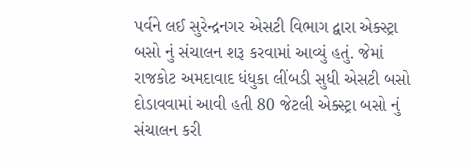પર્વને લઈ સુરેન્દ્રનગર એસટી વિભાગ દ્વારા એક્સ્ટ્રા બસો નું સંચાલન શરૂ કરવામાં આવ્યું હતું. જેમાં રાજકોટ અમદાવાદ ધંધુકા લીંબડી સુધી એસટી બસો દોડાવવામાં આવી હતી 80 જેટલી એક્સ્ટ્રા બસો નું સંચાલન કરી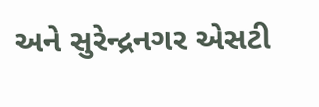અને સુરેન્દ્રનગર એસટી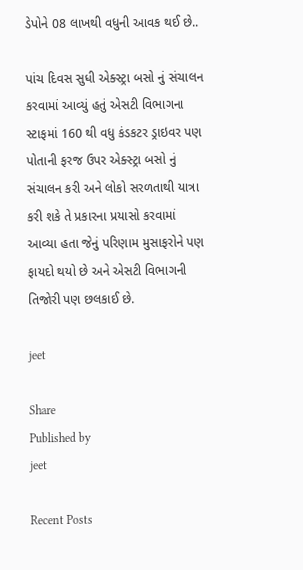ડેપોને 08 લાખથી વધુની આવક થઈ છે..

પાંચ દિવસ સુધી એક્સ્ટ્રા બસો નું સંચાલન કરવામાં આવ્યું હતું એસટી વિભાગના સ્ટાફમાં 160 થી વધુ કંડકટર ડ્રાઇવર પણ પોતાની ફરજ ઉપર એક્સ્ટ્રા બસો નું સંચાલન કરી અને લોકો સરળતાથી યાત્રા કરી શકે તે પ્રકારના પ્રયાસો કરવામાં આવ્યા હતા જેનું પરિણામ મુસાફરોને પણ ફાયદો થયો છે અને એસટી વિભાગની તિજોરી પણ છલકાઈ છે.

jeet

Share
Published by
jeet

Recent Posts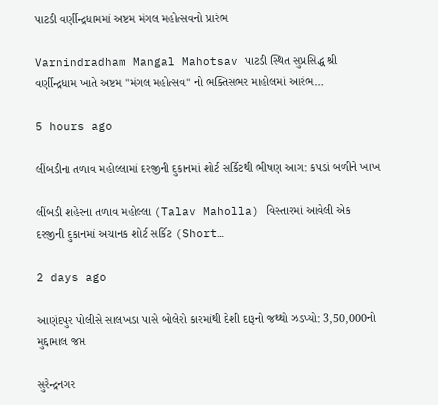પાટડી વર્ણીન્દ્રધામમાં અષ્ટમ મંગલ મહોત્સવનો પ્રારંભ

Varnindradham Mangal Mahotsav પાટડી સ્થિત સુપ્રસિદ્ધ શ્રી વર્ણીન્દ્રધામ ખાતે અષ્ટમ "મંગલ મહોત્સવ" નો ભક્તિસભર માહોલમાં આરંભ…

5 hours ago

લીંબડીના તળાવ મહોલ્લામાં દરજીની દુકાનમાં શોર્ટ સર્કિટથી ભીષણ આગ: કપડાં બળીને ખાખ

લીંબડી શહેરના તળાવ મહોલ્લા (Talav Maholla) વિસ્તારમાં આવેલી એક દરજીની દુકાનમાં અચાનક શોર્ટ સર્કિટ (Short…

2 days ago

આણંદપુર પોલીસે સાલખડા પાસે બોલેરો કારમાંથી દેશી દારૂનો જથ્થો ઝડપ્યો: 3,50,000નો મુદ્દામાલ જપ્ત

સુરેન્દ્રનગર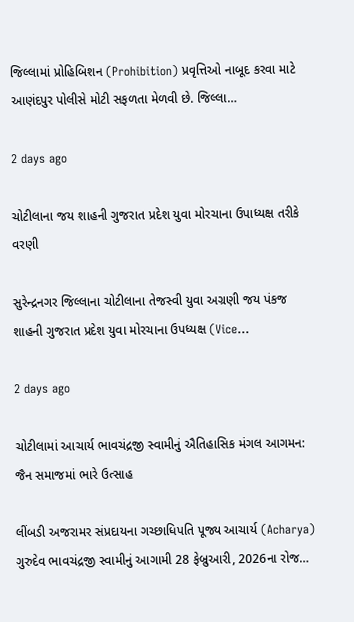જિલ્લામાં પ્રોહિબિશન (Prohibition) પ્રવૃત્તિઓ નાબૂદ કરવા માટે આણંદપુર પોલીસે મોટી સફળતા મેળવી છે. જિલ્લા…

2 days ago

ચોટીલાના જય શાહની ગુજરાત પ્રદેશ યુવા મોરચાના ઉપાધ્યક્ષ તરીકે વરણી

સુરેન્દ્રનગર જિલ્લાના ચોટીલાના તેજસ્વી યુવા અગ્રણી જય પંકજ શાહની ગુજરાત પ્રદેશ યુવા મોરચાના ઉપધ્યક્ષ (Vice…

2 days ago

ચોટીલામાં આચાર્ય ભાવચંદ્રજી સ્વામીનું ઐતિહાસિક મંગલ આગમન: જૈન સમાજમાં ભારે ઉત્સાહ

લીંબડી અજરામર સંપ્રદાયના ગચ્છાધિપતિ પૂજ્ય આચાર્ય (Acharya) ગુરુદેવ ભાવચંદ્રજી સ્વામીનું આગામી 28 ફેબ્રુઆરી, 2026ના રોજ…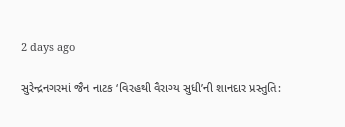2 days ago

સુરેન્દ્રનગરમાં જૈન નાટક ‘વિરહથી વૈરાગ્ય સુધી’ની શાનદાર પ્રસ્તુતિ: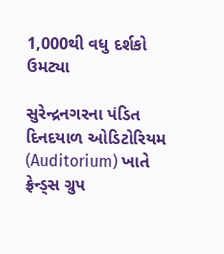1,000થી વધુ દર્શકો ઉમટ્યા

સુરેન્દ્રનગરના પંડિત દિનદયાળ ઓડિટોરિયમ (Auditorium) ખાતે ફ્રેન્ડ્સ ગ્રુપ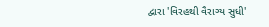દ્વારા 'વિરહથી વૈરાગ્ય સુધી'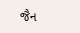જૈન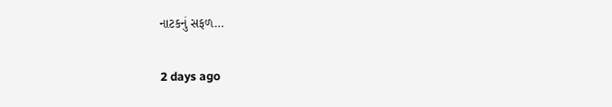નાટકનું સફળ…

2 days ago